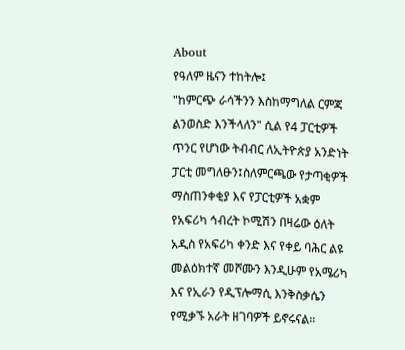About
የዓለም ዜናን ተከትሎ፤
"ከምርጭ ራሳችንን እስከማግለል ርምጃ ልንወስድ እንችላለን" ሲል የ4 ፓርቲዎች ጥንር የሆነው ትብብር ለኢትዮጵያ አንድነት ፓርቲ መግለፁን፤ስለምርጫው የታጣቂዎች ማስጠንቀቂያ እና የፓርቲዎች አቋም የአፍሪካ ኅብረት ኮሚሽን በዛሬው ዕለት አዲስ የአፍሪካ ቀንድ እና የቀይ ባሕር ልዩ መልዕክተኛ መሾሙን እንዲሁም የአሜሪካ እና የኢራን የዲፕሎማሲ እንቅስቃሴን የሚቃኙ አራት ዘገባዎች ይኖሩናል።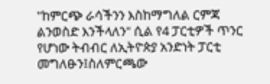"ከምርጭ ራሳችንን እስከማግለል ርምጃ ልንወስድ እንችላለን" ሲል የ4 ፓርቲዎች ጥንር የሆነው ትብብር ለኢትዮጵያ አንድነት ፓርቲ መግለፁን፤ስለምርጫው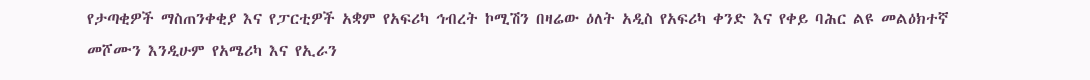የታጣቂዎች ማስጠንቀቂያ እና የፓርቲዎች አቋም የአፍሪካ ኅብረት ኮሚሽን በዛሬው ዕለት አዲስ የአፍሪካ ቀንድ እና የቀይ ባሕር ልዩ መልዕክተኛ መሾሙን እንዲሁም የአሜሪካ እና የኢራን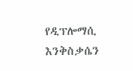የዲፕሎማሲ እንቅስቃሴን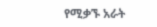የሚቃኙ አራት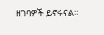ዘገባዎች ይኖሩናል።